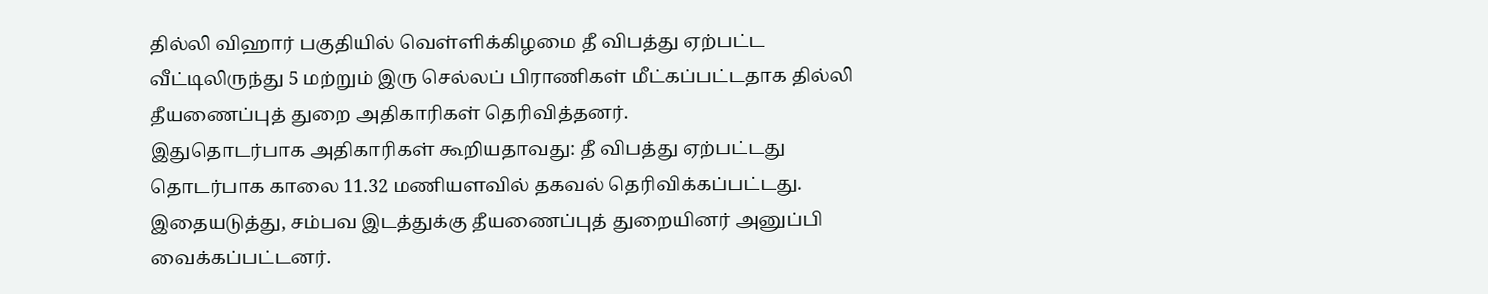தில்லி விஹார் பகுதியில் வெள்ளிக்கிழமை தீ விபத்து ஏற்பட்ட வீட்டிலிருந்து 5 மற்றும் இரு செல்லப் பிராணிகள் மீட்கப்பட்டதாக தில்லி தீயணைப்புத் துறை அதிகாரிகள் தெரிவித்தனர்.
இதுதொடர்பாக அதிகாரிகள் கூறியதாவது: தீ விபத்து ஏற்பட்டது தொடர்பாக காலை 11.32 மணியளவில் தகவல் தெரிவிக்கப்பட்டது.
இதையடுத்து, சம்பவ இடத்துக்கு தீயணைப்புத் துறையினர் அனுப்பி வைக்கப்பட்டனர்.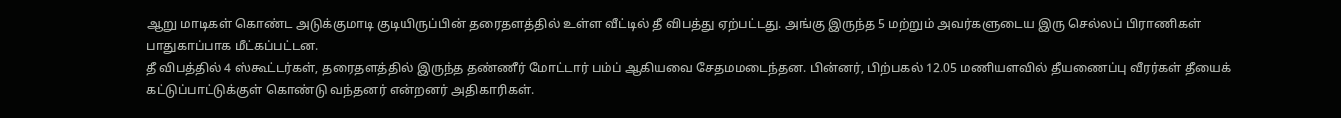ஆறு மாடிகள் கொண்ட அடுக்குமாடி குடியிருப்பின் தரைதளத்தில் உள்ள வீட்டில் தீ விபத்து ஏற்பட்டது. அங்கு இருந்த 5 மற்றும் அவர்களுடைய இரு செல்லப் பிராணிகள் பாதுகாப்பாக மீட்கப்பட்டன.
தீ விபத்தில் 4 ஸ்கூட்டர்கள், தரைதளத்தில் இருந்த தண்ணீர் மோட்டார் பம்ப் ஆகியவை சேதமமடைந்தன. பின்னர், பிற்பகல் 12.05 மணியளவில் தீயணைப்பு வீரர்கள் தீயைக் கட்டுப்பாட்டுக்குள் கொண்டு வந்தனர் என்றனர் அதிகாரிகள்.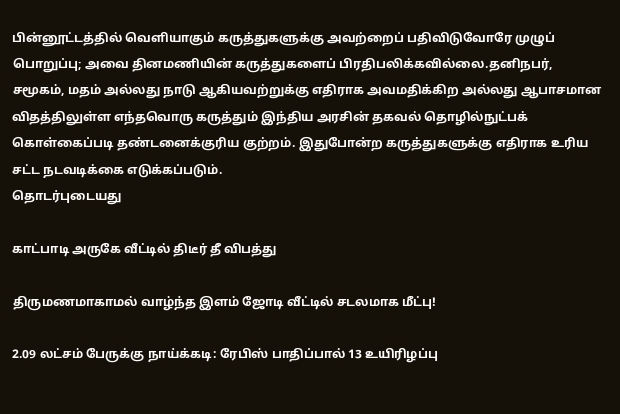பின்னூட்டத்தில் வெளியாகும் கருத்துகளுக்கு அவற்றைப் பதிவிடுவோரே முழுப் பொறுப்பு; அவை தினமணியின் கருத்துகளைப் பிரதிபலிக்கவில்லை.தனிநபர், சமூகம், மதம் அல்லது நாடு ஆகியவற்றுக்கு எதிராக அவமதிக்கிற அல்லது ஆபாசமான விதத்திலுள்ள எந்தவொரு கருத்தும் இந்திய அரசின் தகவல் தொழில்நுட்பக் கொள்கைப்படி தண்டனைக்குரிய குற்றம். இதுபோன்ற கருத்துகளுக்கு எதிராக உரிய சட்ட நடவடிக்கை எடுக்கப்படும்.
தொடர்புடையது

காட்பாடி அருகே வீட்டில் திடீர் தீ விபத்து

திருமணமாகாமல் வாழ்ந்த இளம் ஜோடி வீட்டில் சடலமாக மீட்பு!

2.09 லட்சம் பேருக்கு நாய்க்கடி: ரேபிஸ் பாதிப்பால் 13 உயிரிழப்பு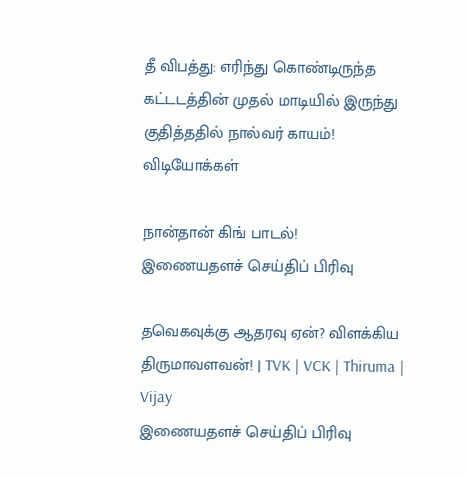தீ விபத்து: எரிந்து கொண்டிருந்த கட்டடத்தின் முதல் மாடியில் இருந்து குதித்ததில் நால்வர் காயம்!
விடியோக்கள்

நான்தான் கிங் பாடல்!
இணையதளச் செய்திப் பிரிவு

தவெகவுக்கு ஆதரவு ஏன்? விளக்கிய திருமாவளவன்! | TVK | VCK | Thiruma | Vijay
இணையதளச் செய்திப் பிரிவு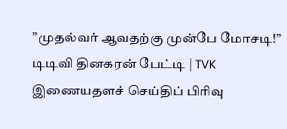”முதல்வர் ஆவதற்கு முன்பே மோசடி!” டிடிவி தினகரன் பேட்டி | TVK
இணையதளச் செய்திப் பிரிவு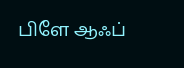பிளே ஆஃப்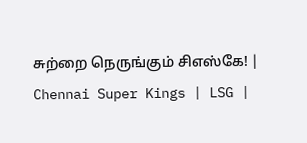சுற்றை நெருங்கும் சிஎஸ்கே! | Chennai Super Kings | LSG |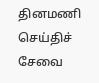தினமணி செய்திச் சேவை